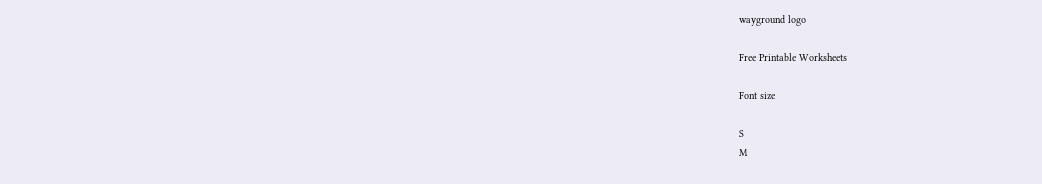wayground logo

Free Printable Worksheets

Font size

S
M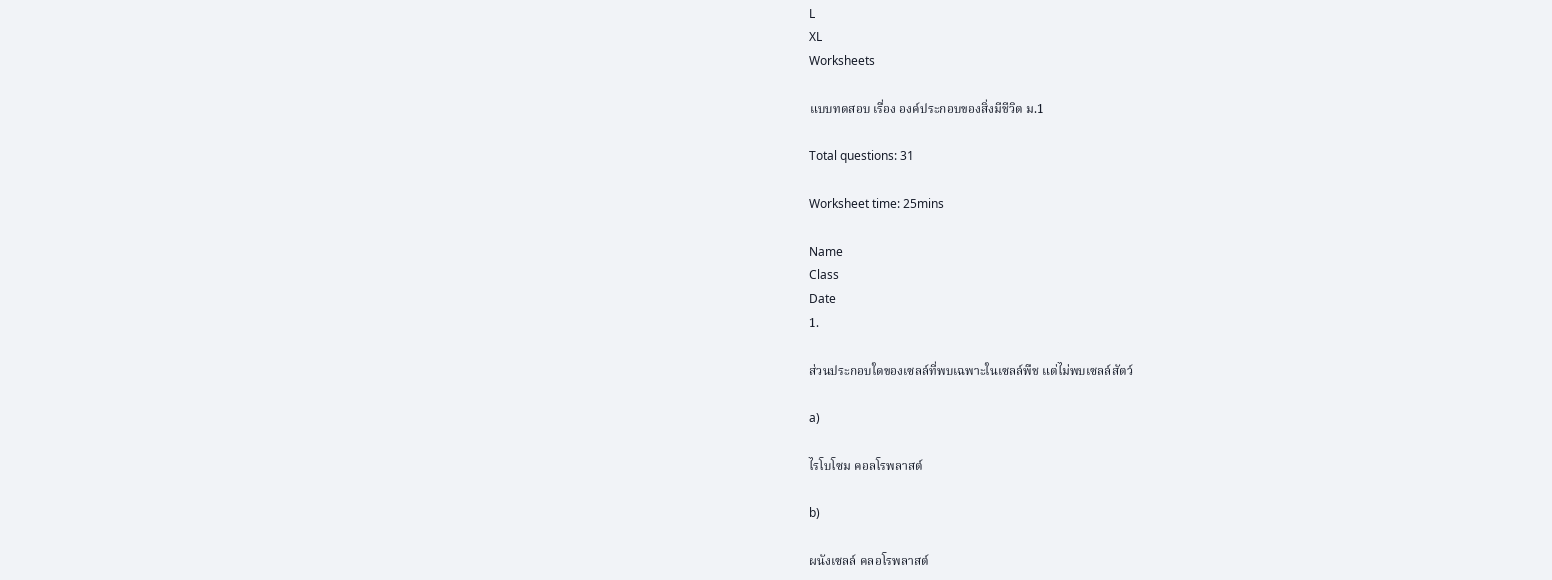L
XL
Worksheets

แบบทดสอบ เรื่อง องค์ประกอบของสิ่งมีชีวิต ม.1

Total questions: 31

Worksheet time: 25mins

Name
Class
Date
1.

ส่วนประกอบใดของเซลล์ที่พบเฉพาะในเซลล์พืช แต่ไม่พบเซลล์สัตว์

a)

ไรโบโซม คอลโรพลาสต์

b)

ผนังเซลล์ คลอโรพลาสต์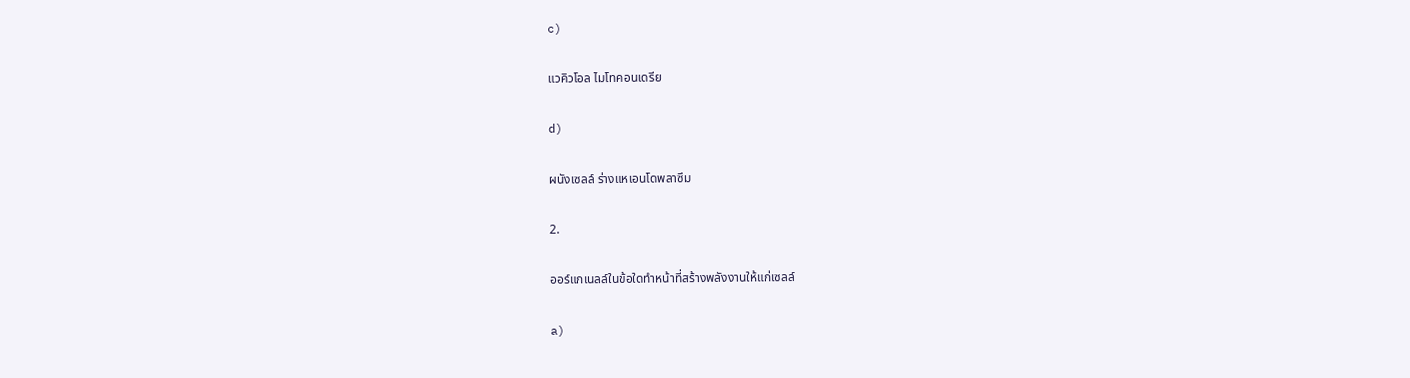c)

แวคิวโอล ไมโทคอนเดรีย

d)

ผนังเซลล์ ร่างแหเอนโดพลาซึม

2.

ออร์แกเนลล์ในข้อใดทำหน้าที่สร้างพลังงานให้แก่เซลล์

a)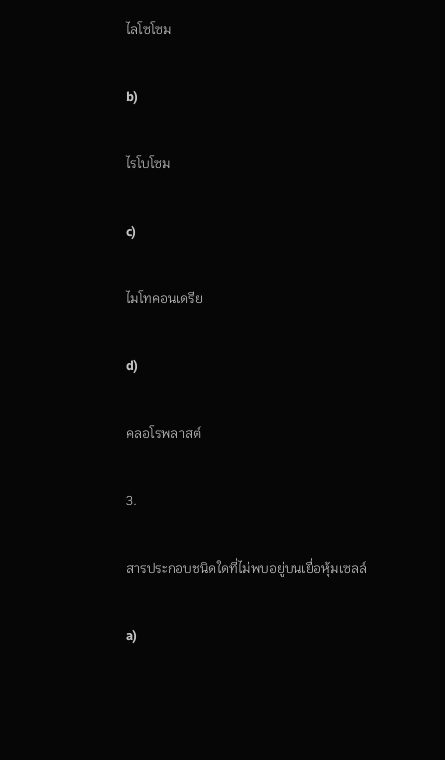ไลโซโซม

b)

ไรโบโซม

c)

ไมโทคอนเดรีย

d)

คลอโรพลาสต์

3.

สารประกอบชนิดใดที่ไม่พบอยู่บนเยื่อหุ้มเซลล์

a)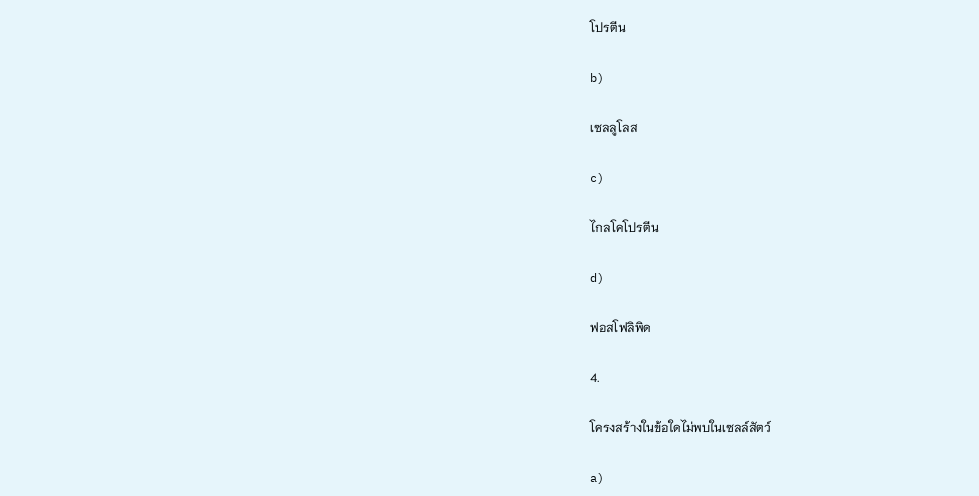โปรตีน

b)

เซลลูโลส

c)

ไกลโคโปรตีน

d)

ฟอสโฟลิพิด

4.

โครงสร้างในข้อใดไม่พบในเซลล์สัตว์

a)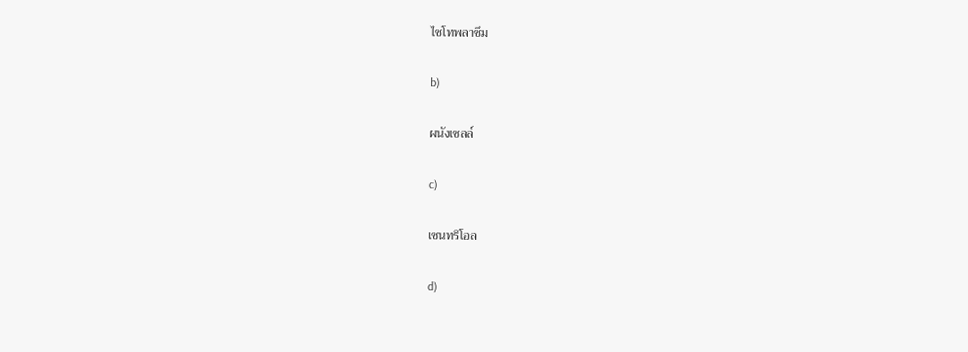ไซโทพลาซึม

b)

ผนังเซลล์

c)

เซนทริโอล

d)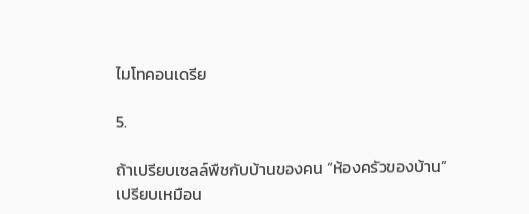ไมโทคอนเดรีย

5.

ถ้าเปรียบเซลล์พืชกับบ้านของคน “ห้องครัวของบ้าน” เปรียบเหมือน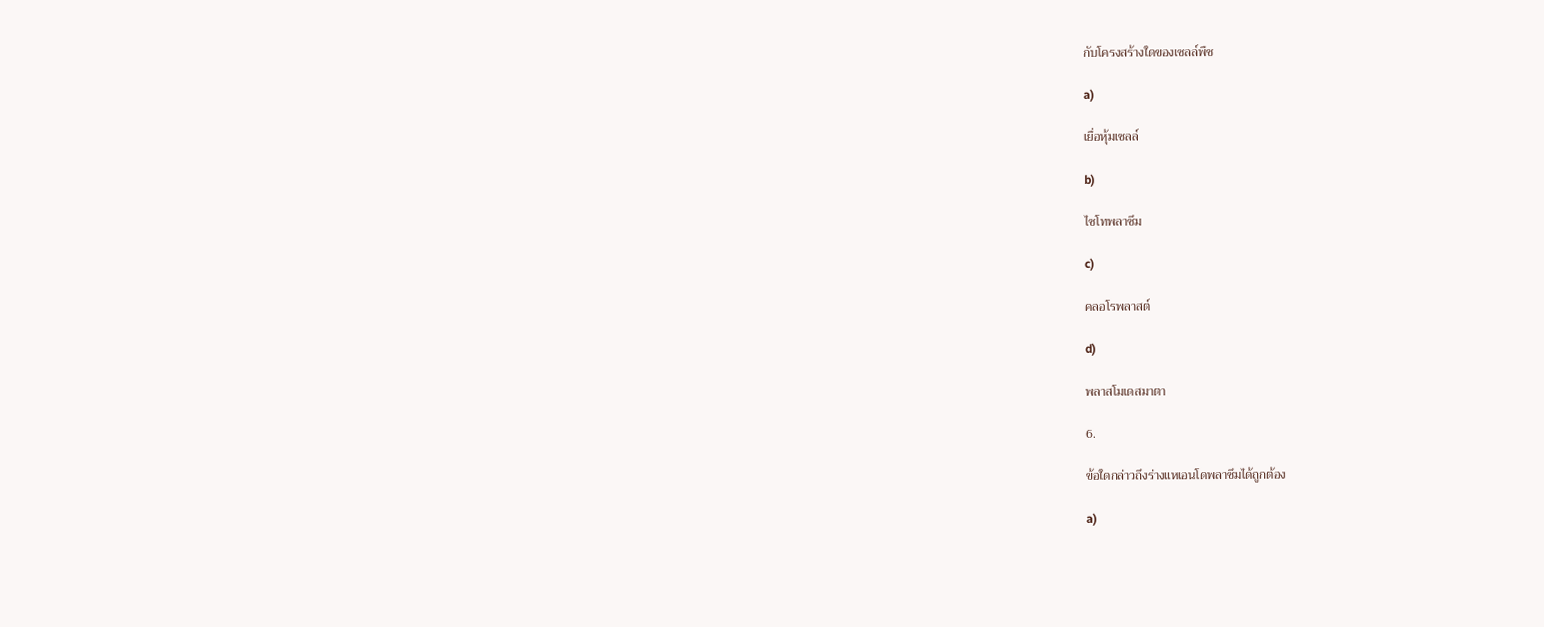กับโครงสร้างใดของเซลล์พืช

a)

เยื่อหุ้มเซลล์

b)

ไซโทพลาซึม

c)

คลอโรพลาสต์

d)

พลาสโมเดสมาตา

6.

ข้อใดกล่าวถึงร่างแหเอนโดพลาซึมได้ถูกต้อง

a)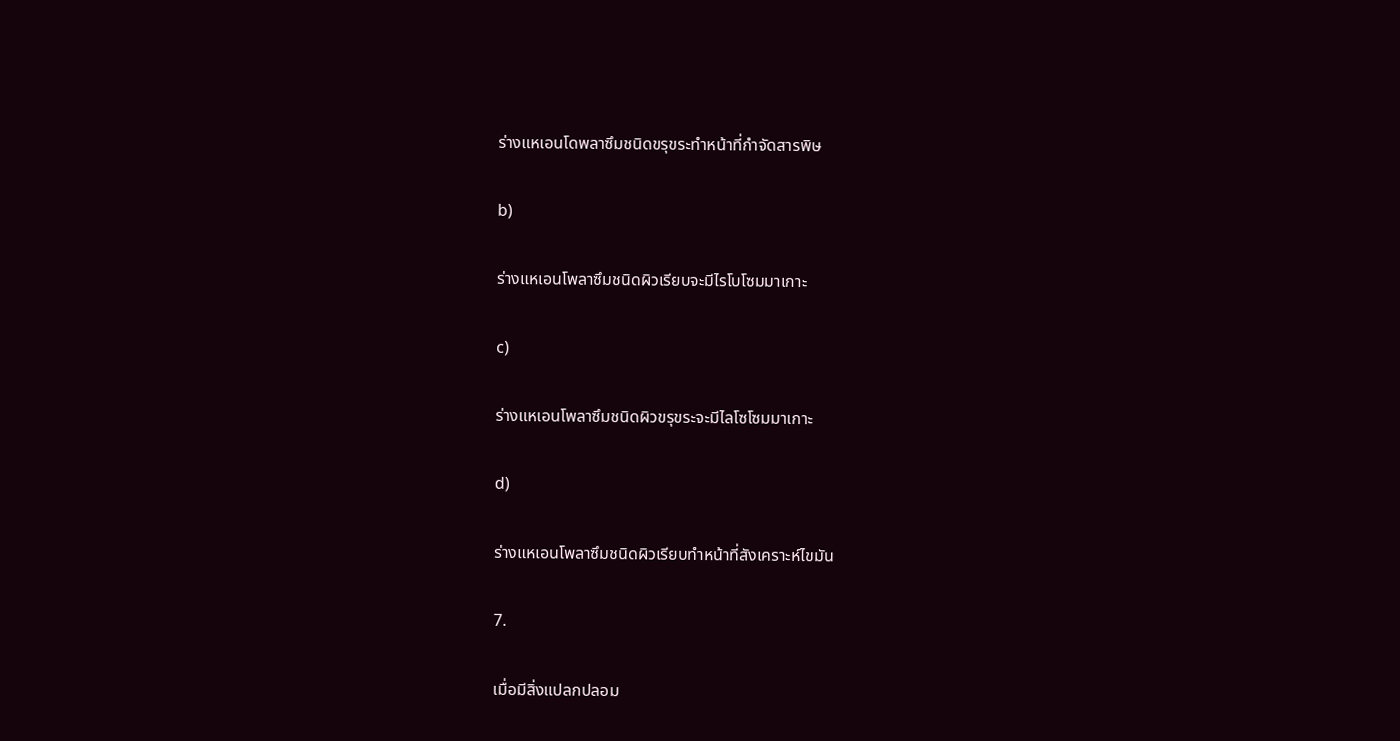ร่างแหเอนโดพลาซึมชนิดขรุขระทำหน้าที่กำจัดสารพิษ

b)

ร่างแหเอนโพลาซึมชนิดผิวเรียบจะมีไรโบโซมมาเกาะ

c)

ร่างแหเอนโพลาซึมชนิดผิวขรุขระจะมีไลโซโซมมาเกาะ

d)

ร่างแหเอนโพลาซึมชนิดผิวเรียบทำหน้าที่สังเคราะห์ไขมัน

7.

เมื่อมีสิ่งแปลกปลอม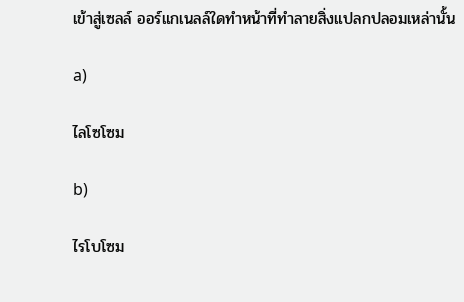เข้าสู่เซลล์ ออร์แกเนลล์ใดทำหน้าที่ทำลายสิ่งแปลกปลอมเหล่านั้น

a)

ไลโซโซม

b)

ไรโบโซม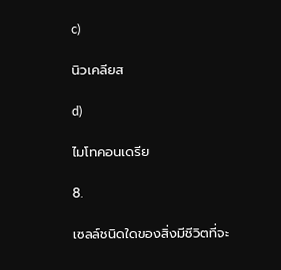c)

นิวเคลียส

d)

ไมโทคอนเดรีย

8.

เซลล์ชนิดใดของสิ่งมีชีวิตที่จะ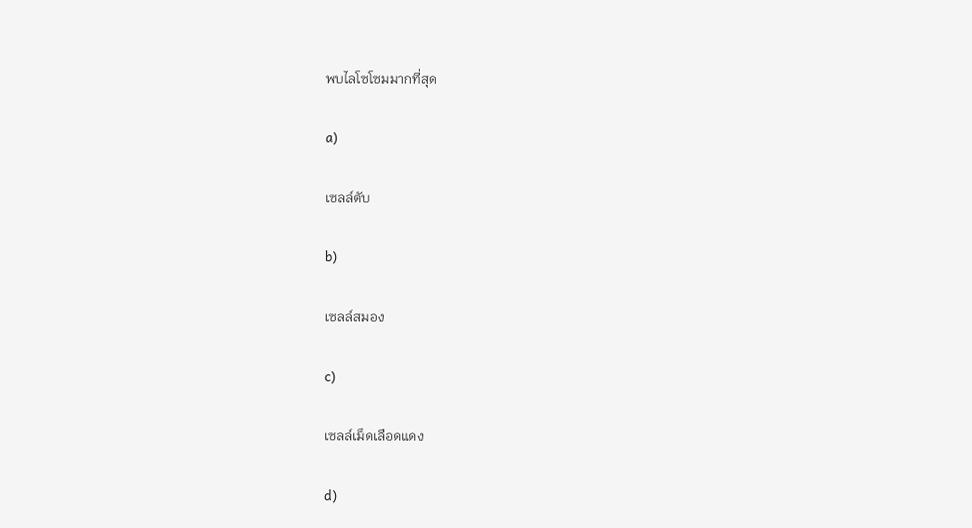พบไลโซโซมมากที่สุด

a)

เซลล์ตับ

b)

เซลล์สมอง

c)

เซลล์เม็ดเลือดแดง

d)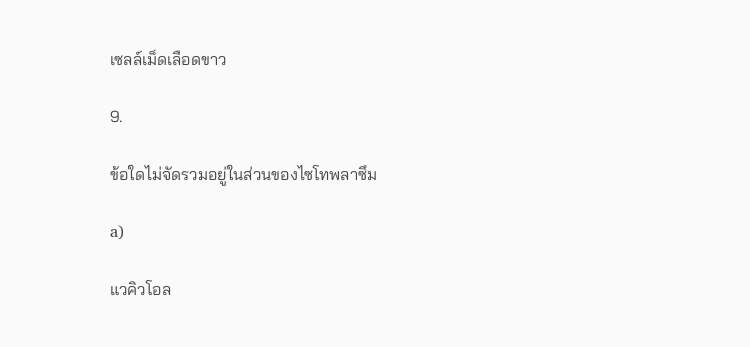เซลล์เม็ดเลือดขาว

9.

ข้อใดไม่จัดรวมอยู่ในส่วนของไซโทพลาซึม

a)

แวคิวโอล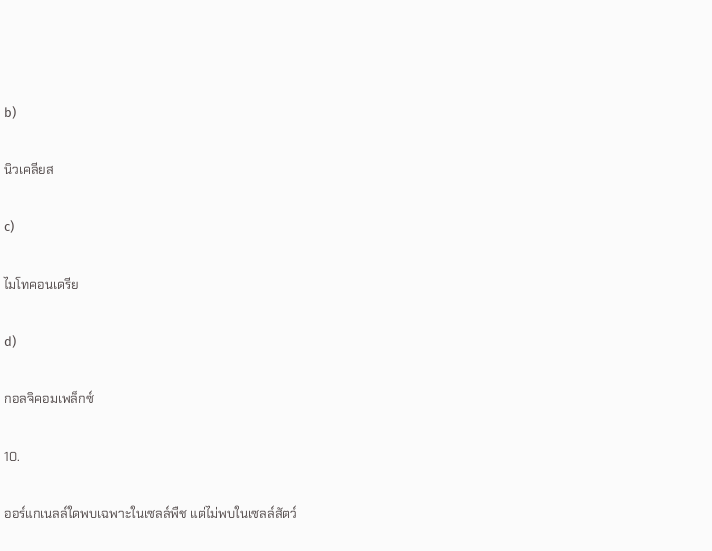b)

นิวเคลียส

c)

ไมโทคอนเดรีย

d)

กอลจิคอมเพล็กซ์

10.

ออร์แกเนลล์ใดพบเฉพาะในเซลล์พืช แต่ไม่พบในเซลล์สัตว์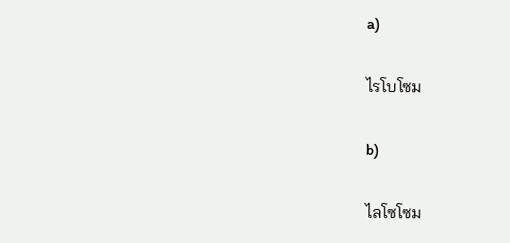a)

ไรโบโซม

b)

ไลโซโซม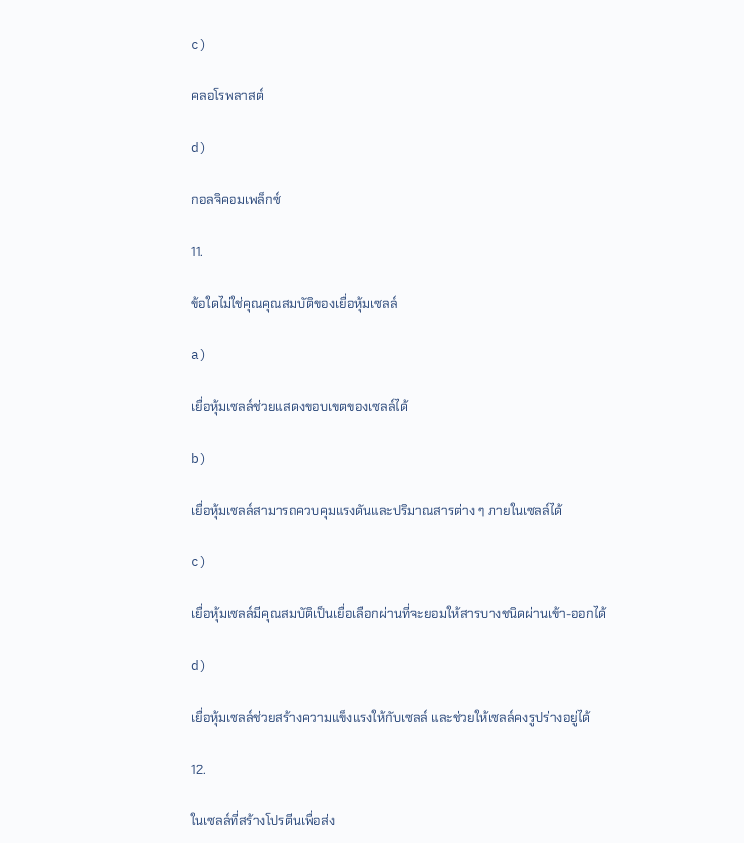c)

คลอโรพลาสต์

d)

กอลจิคอมเพล็กซ์

11.

ข้อใดไม่ใช่คุณคุณสมบัติของเยื่อหุ้มเซลล์

a)

เยื่อหุ้มเซลล์ช่วยแสดงขอบเขตของเซลล์ได้

b)

เยื่อหุ้มเซลล์สามารถควบคุมแรงดันและปริมาณสารต่าง ๆ ภายในเซลล์ได้

c)

เยื่อหุ้มเซลล์มีคุณสมบัติเป็นเยื่อเลือกผ่านที่จะยอมให้สารบางชนิดผ่านเข้า-ออกได้

d)

เยื่อหุ้มเซลล์ช่วยสร้างความแข็งแรงให้กับเซลล์ และช่วยให้เซลล์คงรูปร่างอยู่ได้

12.

ในเซลล์ที่สร้างโปรตีนเพื่อส่ง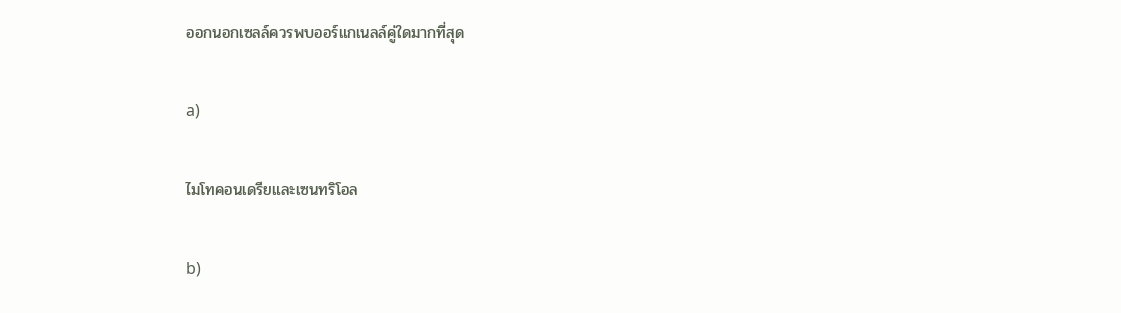ออกนอกเซลล์ควรพบออร์แกเนลล์คู่ใดมากที่สุด

a)

ไมโทคอนเดรียและเซนทริโอล

b)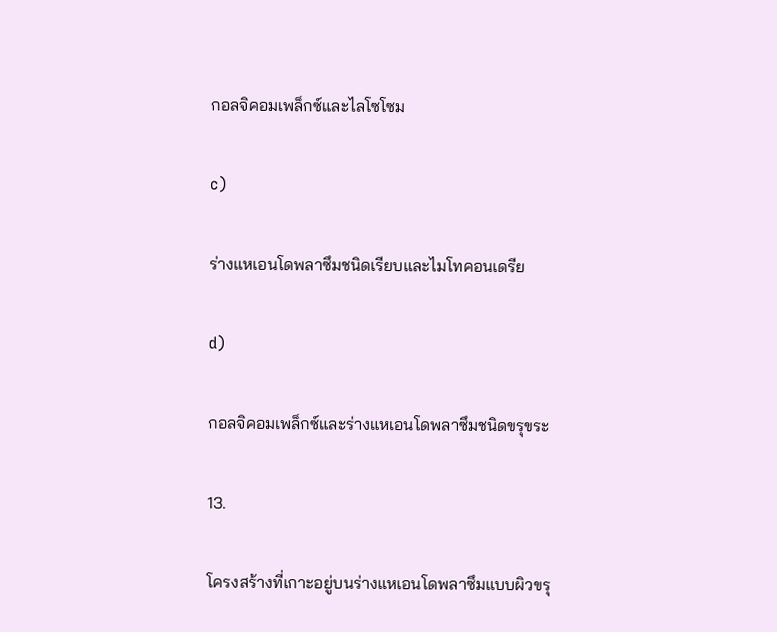กอลจิคอมเพล็กซ์และไลโซโซม

c)

ร่างแหเอนโดพลาซึมชนิดเรียบและไมโทคอนเดรีย

d)

กอลจิคอมเพล็กซ์และร่างแหเอนโดพลาซึมชนิดขรุขระ

13.

โครงสร้างที่เกาะอยู่บนร่างแหเอนโดพลาซึมแบบผิวขรุ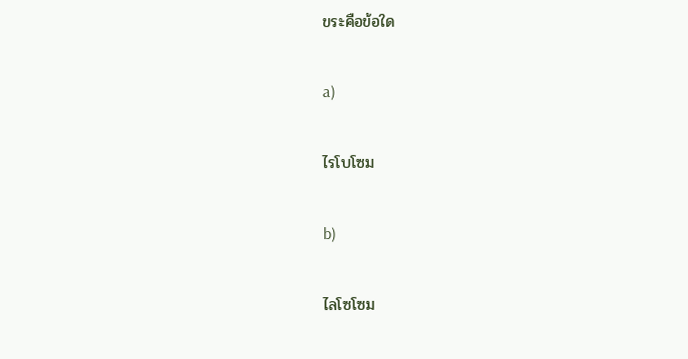ขระคือข้อใด

a)

ไรโบโซม

b)

ไลโซโซม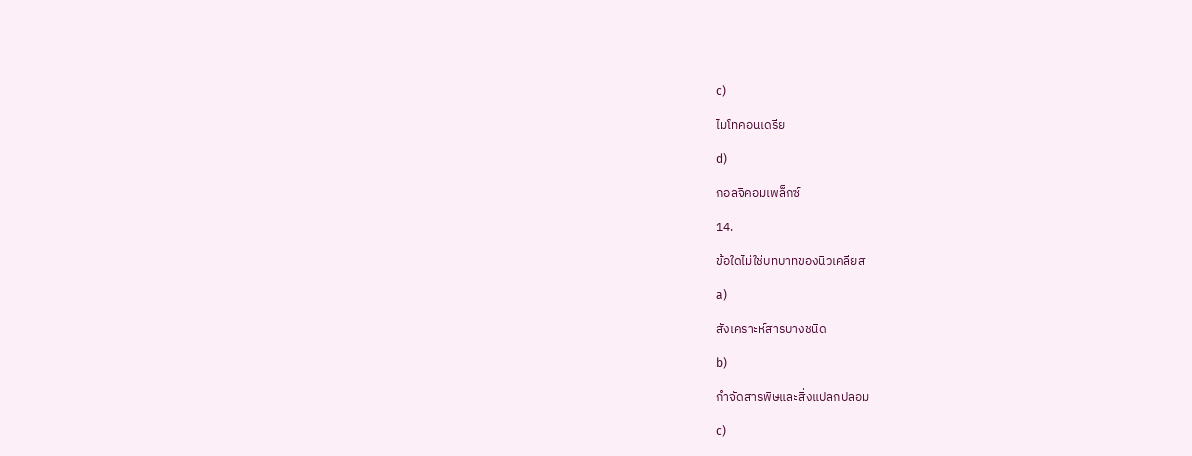c)

ไมโทคอนเดรีย

d)

กอลจิคอมเพล็กซ์

14.

ข้อใดไม่ใช่บทบาทของนิวเคลียส

a)

สังเคราะห์สารบางชนิด

b)

กำจัดสารพิษและสิ่งแปลกปลอม

c)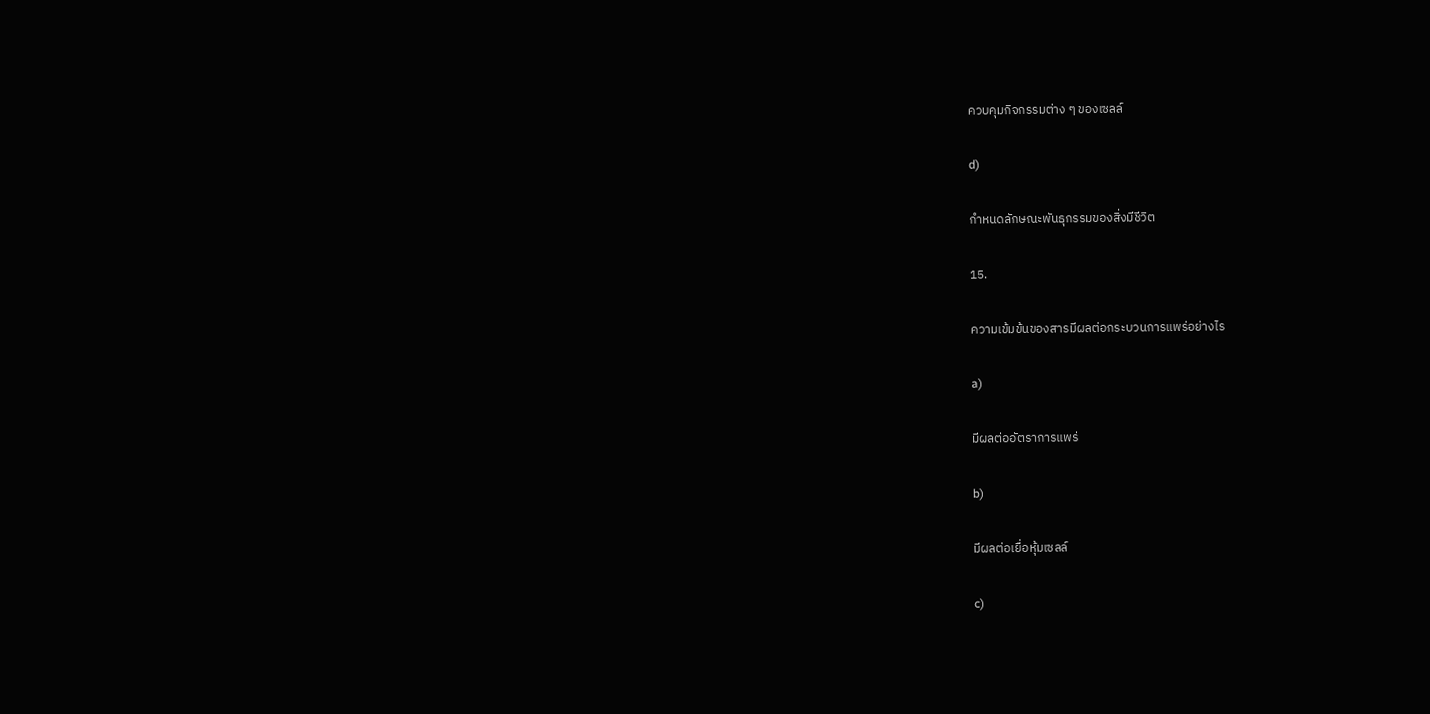ควบคุมกิจกรรมต่าง ๆ ของเซลล์

d)

กำหนดลักษณะพันธุกรรมของสิ่งมีชีวิต

15.

ความเข้มข้นของสารมีผลต่อกระบวนการแพร่อย่างไร

a)

มีผลต่ออัตราการแพร่

b)

มีผลต่อเยื่อหุ้มเซลล์

c)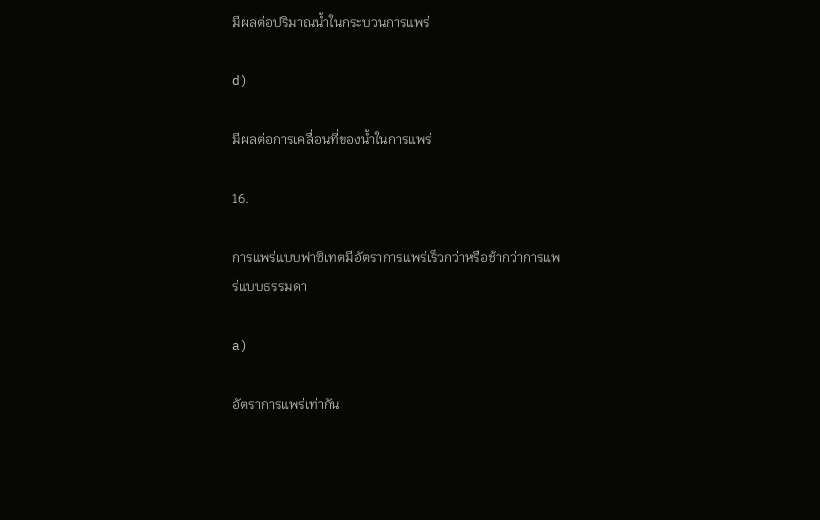มีผลต่อปริมาณน้ำในกระบวนการแพร่

d)

มีผลต่อการเคลื่อนที่ของน้ำในการแพร่

16.

การแพร่แบบฟาซิเทตมีอัตราการแพร่เร็วกว่าหรือช้ากว่าการแพร่แบบธรรมดา

a)

อัตราการแพร่เท่ากัน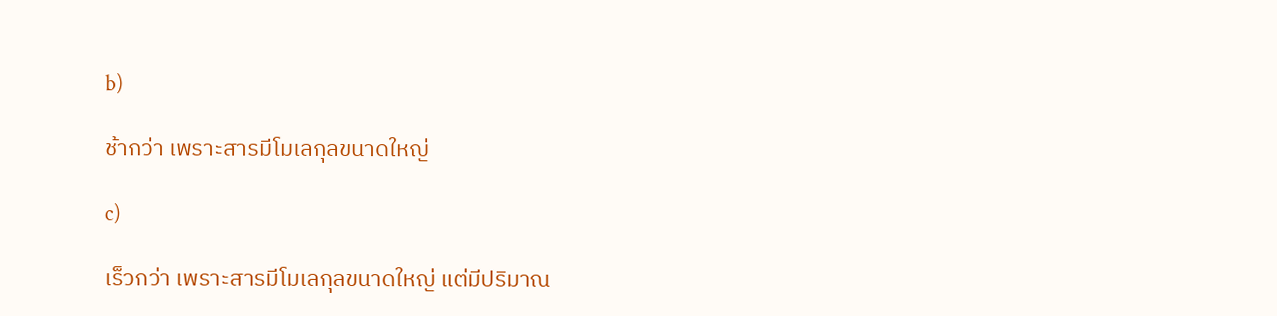b)

ช้ากว่า เพราะสารมีโมเลกุลขนาดใหญ่

c)

เร็วกว่า เพราะสารมีโมเลกุลขนาดใหญ่ แต่มีปริมาณ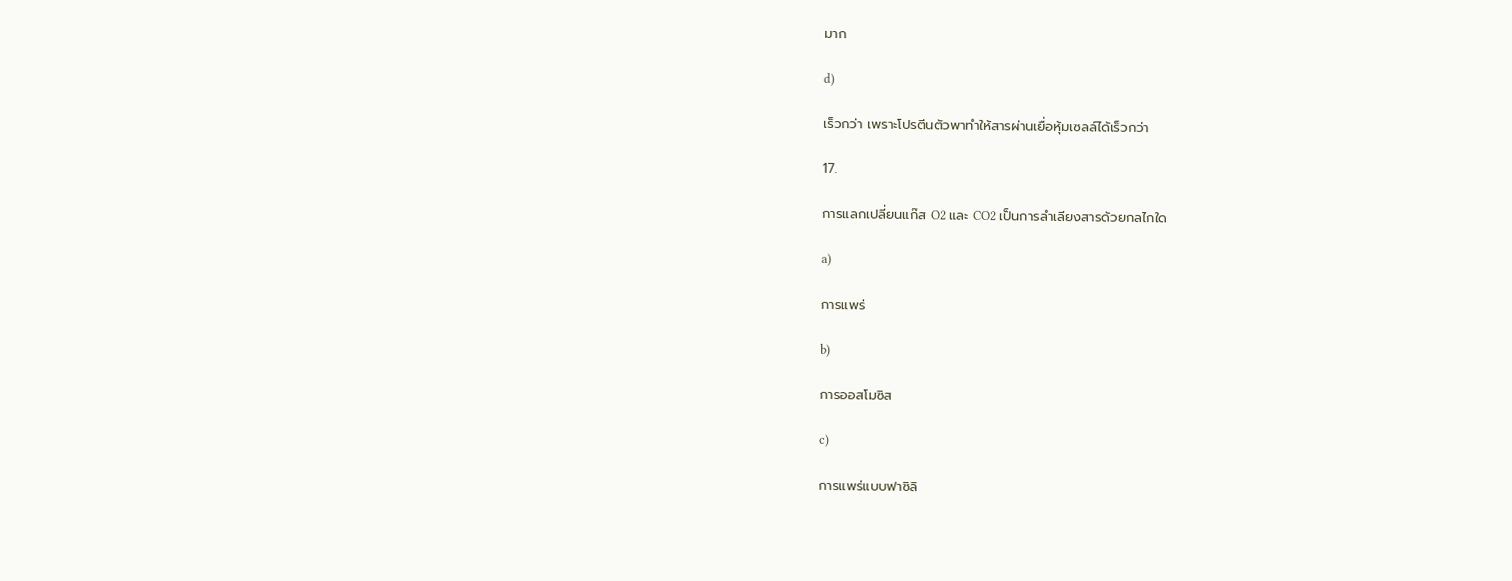มาก

d)

เร็วกว่า เพราะโปรตีนตัวพาทำให้สารผ่านเยื่อหุ้มเซลล์ได้เร็วกว่า

17.

การแลกเปลี่ยนแก๊ส O2 และ CO2 เป็นการลำเลียงสารด้วยกลไกใด

a)

การแพร่

b)

การออสโมซิส

c)

การแพร่แบบฟาซิลิ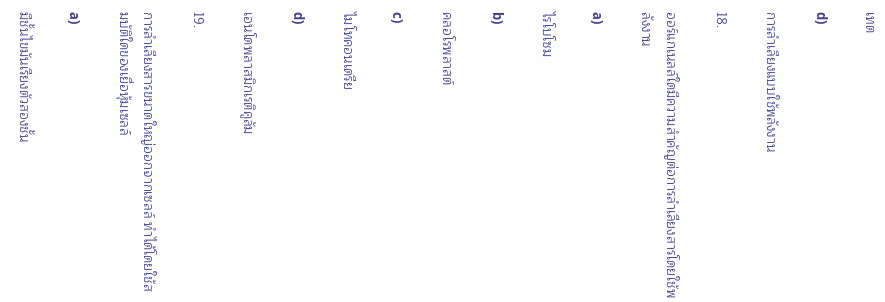เทต

d)

การลำเลียงแบบใช้พลังงาน

18.

ออร์แกเนลล์ใดมีความสำคัญต่อการลำเลียงสารโดยใช้พลังงาน

a)

ไรโบโซม

b)

คลอโรพลาสต์

c)

ไมโทคอนเดรีย

d)

เอนโดพลาสมิกเรติคูลัม

19.

การลำเลียงสารขนาดใหญ่ออกจากเซลล์ ทำได้โดยใช้สมบัติใดของเยื่อหุ้มเซลล์

a)

มีชั้นไขมันเรียงตัวสองชั้น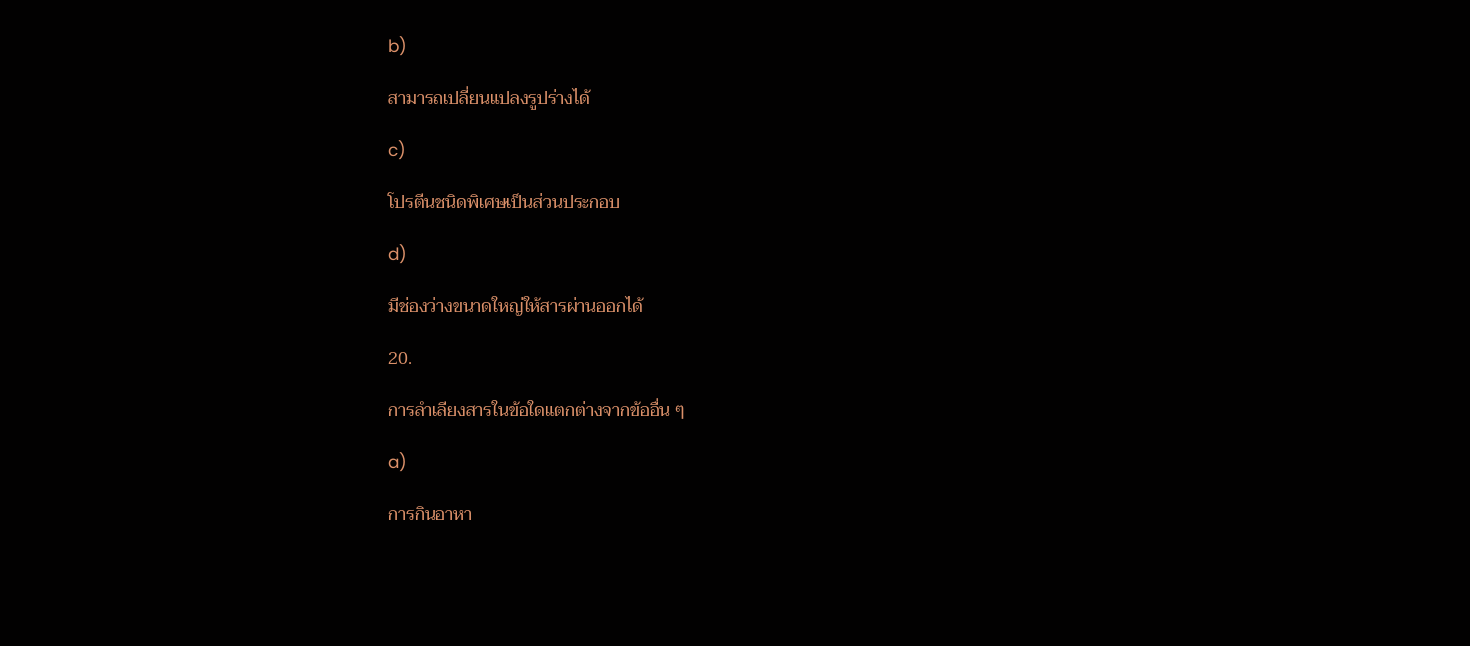b)

สามารถเปลี่ยนแปลงรูปร่างได้

c)

โปรตีนชนิดพิเศษเป็นส่วนประกอบ

d)

มีช่องว่างขนาดใหญ่ให้สารผ่านออกได้

20.

การลำเลียงสารในข้อใดแตกต่างจากข้ออื่น ๆ

a)

การกินอาหา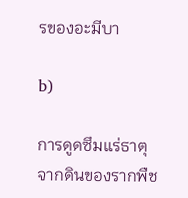รของอะมีบา

b)

การดูดซึมแร่ธาตุจากดินของรากพืช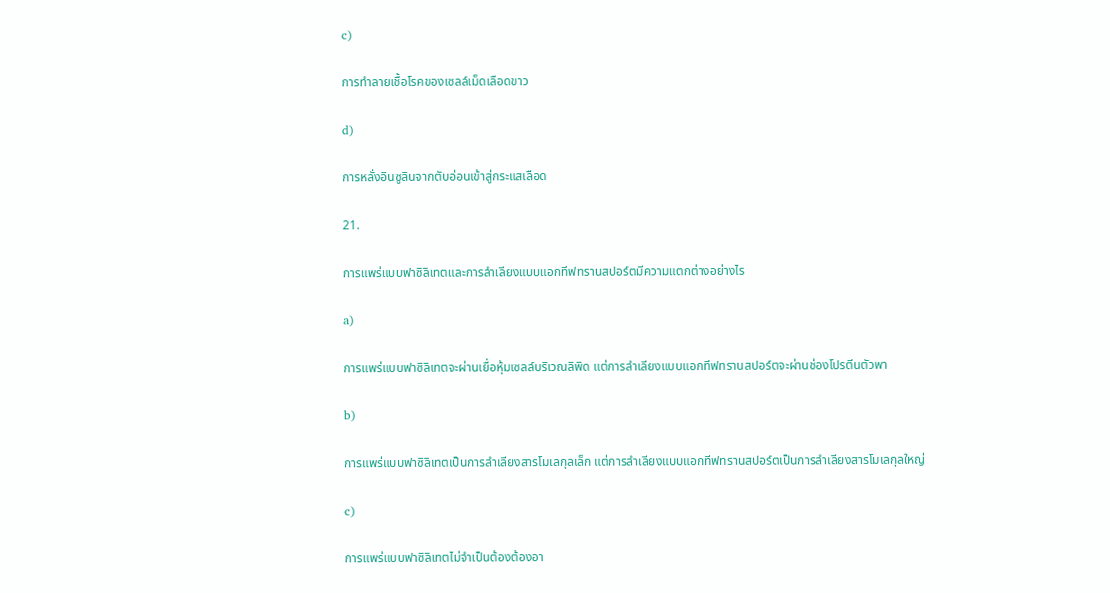c)

การทำลายเชื้อโรคของเซลล์เม็ดเลือดขาว

d)

การหลั่งอินซูลินจากตับอ่อนเข้าสู่กระแสเลือด

21.

การแพร่แบบฟาซิลิเทตและการลำเลียงแบบแอกทีฟทรานสปอร์ตมีความแตกต่างอย่างไร

a)

การแพร่แบบฟาซิลิเทตจะผ่านเยื่อหุ้มเซลล์บริเวณลิพิด แต่การลำเลียงแบบแอกทีฟทรานสปอร์ตจะผ่านช่องโปรตีนตัวพา

b)

การแพร่แบบฟาซิลิเทตเป็นการลำเลียงสารโมเลกุลเล็ก แต่การลำเลียงแบบแอกทีฟทรานสปอร์ตเป็นการลำเลียงสารโมเลกุลใหญ่

c)

การแพร่แบบฟาซิลิเทตไม่จำเป็นต้องต้องอา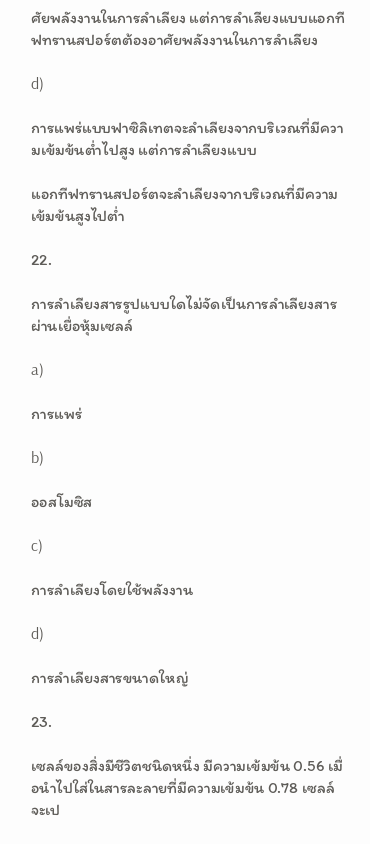ศัยพลังงานในการลำเลียง แต่การลำเลียงแบบแอกทีฟทรานสปอร์ตต้องอาศัยพลังงานในการลำเลียง

d)

การแพร่แบบฟาซิลิเทตจะลำเลียงจากบริเวณที่มีความเข้มข้นต่ำไปสูง แต่การลำเลียงแบบ

แอกทีฟทรานสปอร์ตจะลำเลียงจากบริเวณที่มีความเข้มข้นสูงไปต่ำ

22.

การลำเลียงสารรูปแบบใดไม่จัดเป็นการลำเลียงสารผ่านเยื่อหุ้มเซลล์

a)

การแพร่

b)

ออสโมซิส

c)

การลำเลียงโดยใช้พลังงาน

d)

การลำเลียงสารขนาดใหญ่

23.

เซลล์ของสิ่งมีชีวิตชนิดหนึ่ง มีความเข้มข้น 0.56 เมื่อนำไปใส่ในสารละลายที่มีความเข้มข้น 0.78 เซลล์จะเป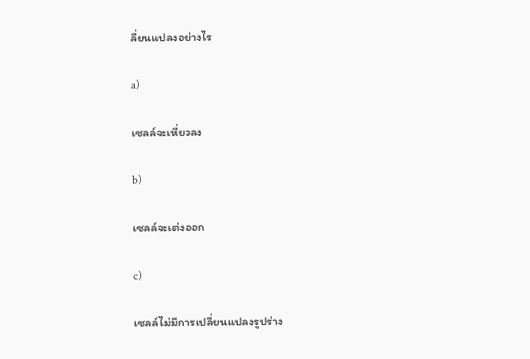ลี่ยนแปลงอย่างไร

a)

เซลล์จะเหี่ยวลง

b)

เซลล์จะเต่งออก

c)

เซลล์ไม่มีการเปลี่ยนแปลงรูปร่าง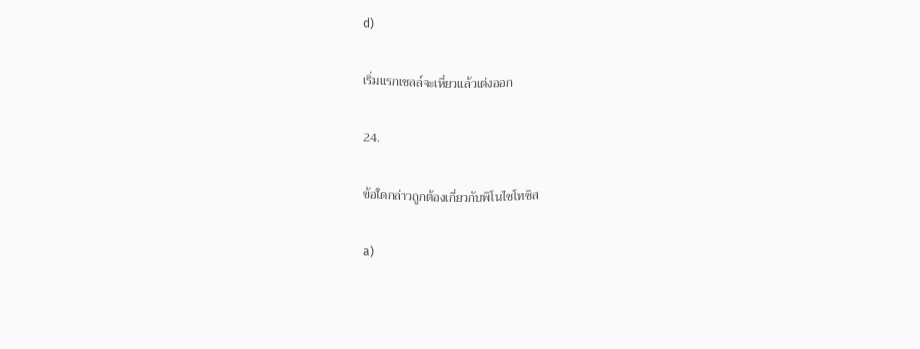d)

เริ่มแรกเซลล์จะเหี่ยวแล้วเต่งออก

24.

ข้อใดกล่าวถูกต้องเกี่ยวกับพิโนไซโทซิส

a)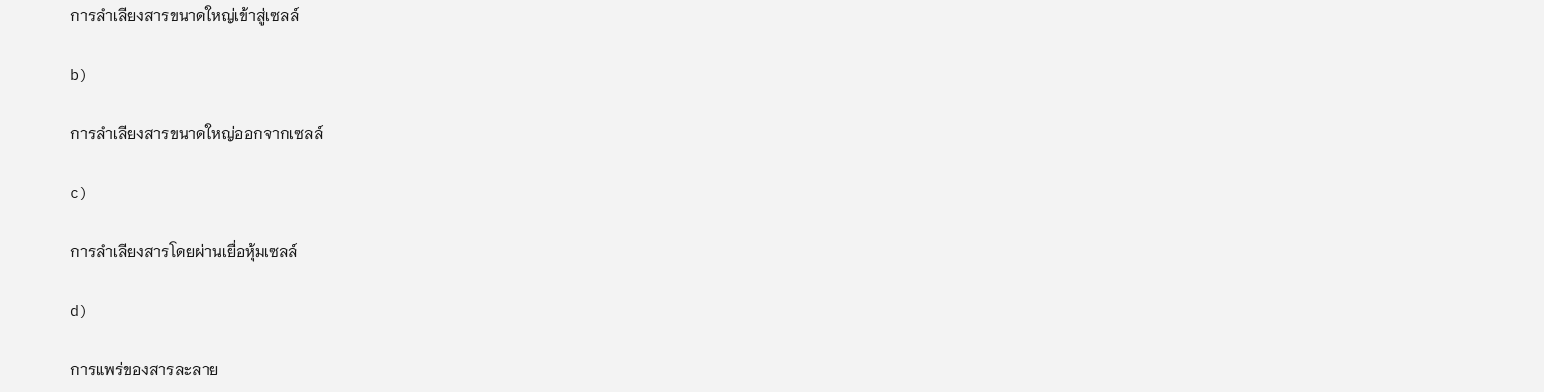การลำเลียงสารขนาดใหญ่เข้าสู่เซลล์

b)

การลำเลียงสารขนาดใหญ่ออกจากเซลล์

c)

การลำเลียงสารโดยผ่านเยื่อหุ้มเซลล์

d)

การแพร่ของสารละลาย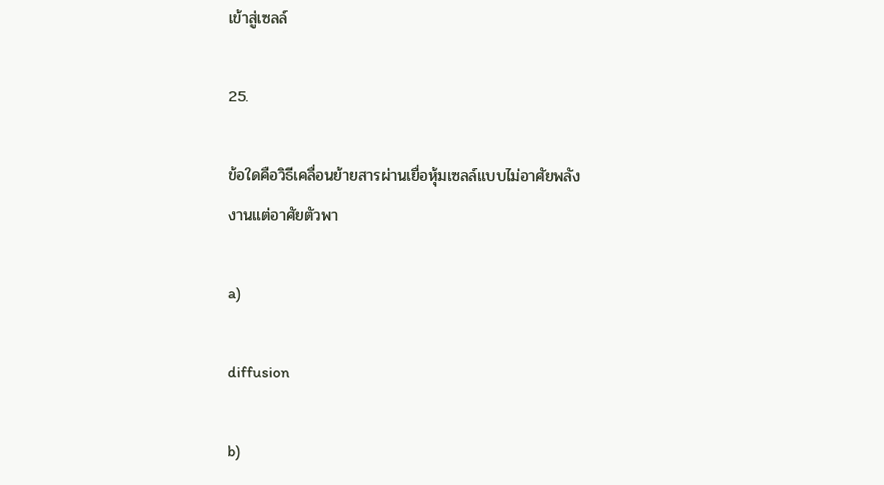เข้าสู่เซลล์

25.

ข้อใดคือวิธีเคลื่อนย้ายสารผ่านเยื่อหุ้มเซลล์แบบไม่อาศัยพลังงานแต่อาศัยตัวพา

a)

diffusion

b)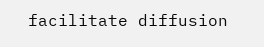facilitate diffusion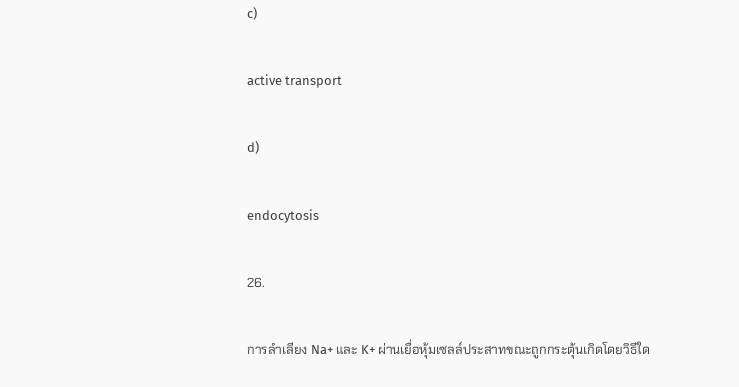c)

active transport

d)

endocytosis

26.

การลำเลียง Na+ และ K+ ผ่านเยื่อหุ้มเซลล์ประสาทขณะถูกกระตุ้นเกิดโดยวิธีใด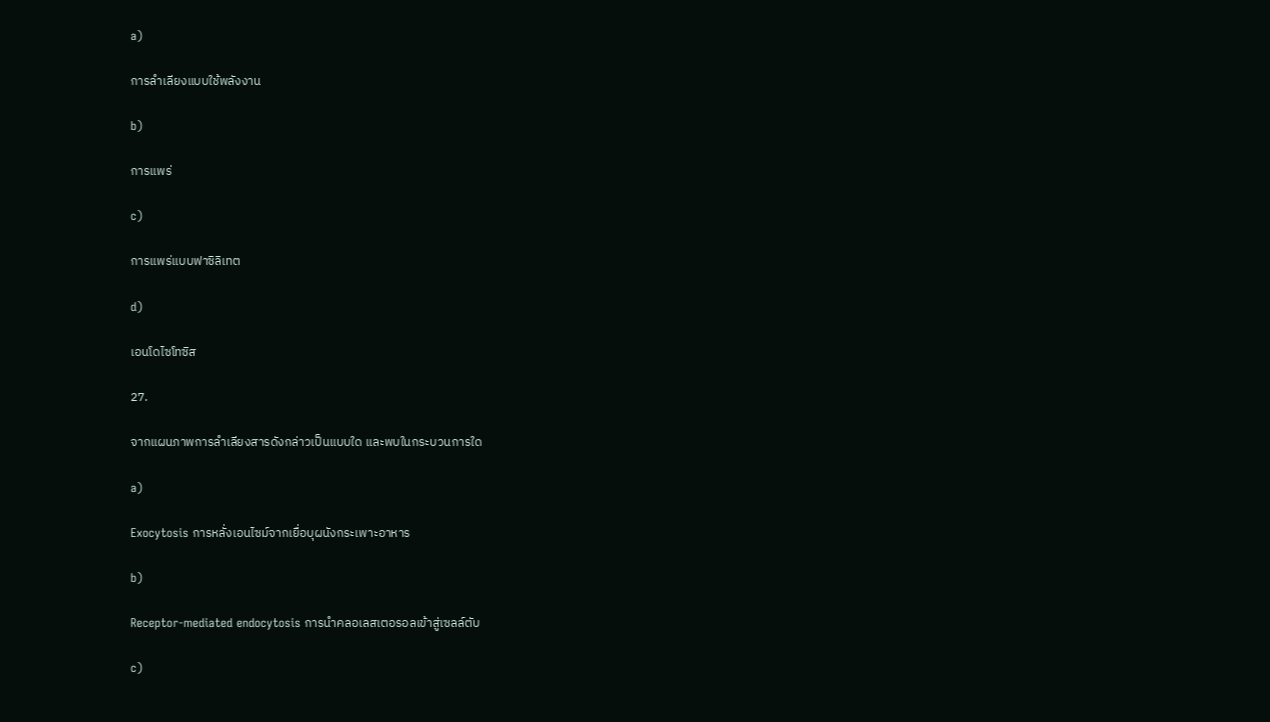a)

การลำเลียงแบบใช้พลังงาน

b)

การแพร่

c)

การแพร่แบบฟาซิลิเทต

d)

เอนโดไซโทซิส

27.

จากแผนภาพการลำเลียงสารดังกล่าวเป็นแบบใด และพบในกระบวนการใด

a)

Exocytosis การหลั่งเอนไซม์จากเยื่อบุผนังกระเพาะอาหาร

b)

Receptor-mediated endocytosis การนำคลอเลสเตอรอลเข้าสู่เซลล์ตับ

c)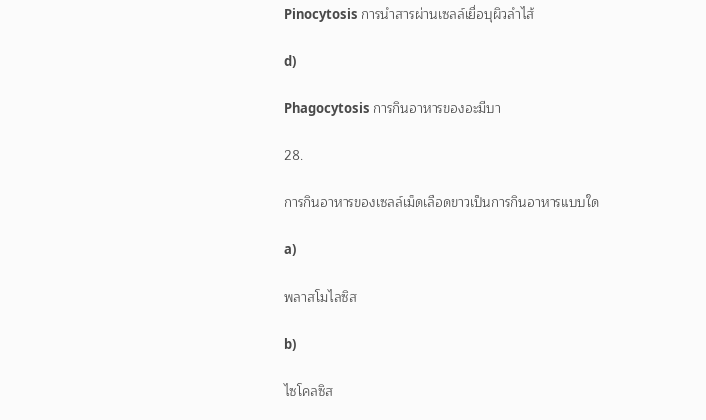Pinocytosis การนำสารผ่านเซลล์เยื่อบุผิวลำไส้

d)

Phagocytosis การกินอาหารของอะมีบา

28.

การกินอาหารของเซลล์เม็ดเลือดขาวเป็นการกินอาหารแบบใด

a)

พลาสโมไลซิส

b)

ไซโคลซิส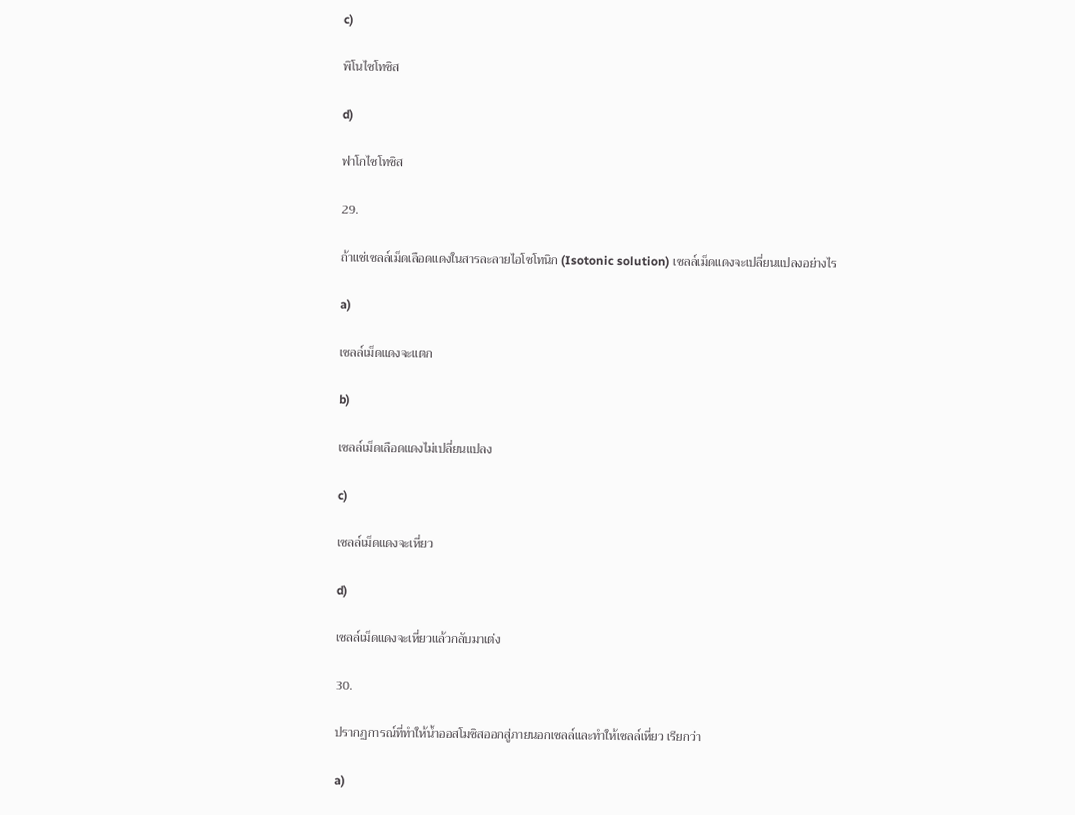c)

พิโนไซโทซิส

d)

ฟาโกไซโทซิส

29.

ถ้าแช่เซลล์เม็ดเลือดแดงในสารละลายไอโซโทนิก (Isotonic solution) เซลล์เม็ดแดงจะเปลี่ยนแปลงอย่างไร

a)

เซลล์เม็ดแดงจะแตก

b)

เซลล์เม็ดเลือดแดงไม่เปลี่ยนแปลง

c)

เซลล์เม็ดแดงจะเหี่ยว

d)

เซลล์เม็ดแดงจะเหี่ยวแล้วกลับมาเต่ง

30.

ปรากฏการณ์ที่ทำให้น้ำออสโมซิสออกสู่ภายนอกเซลล์และทำให้เซลล์เหี่ยว เรียกว่า

a)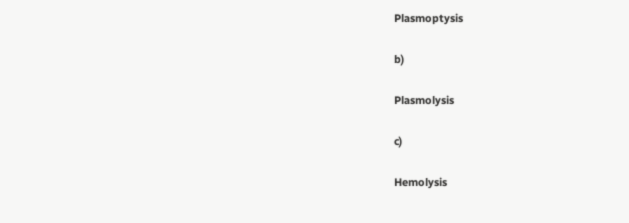Plasmoptysis

b)

Plasmolysis

c)

Hemolysis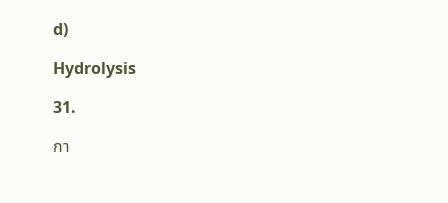d)

Hydrolysis

31.

กา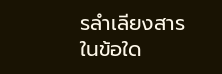รลำเลียงสารในข้อใด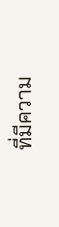ที่มีความ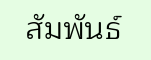สัมพันธ์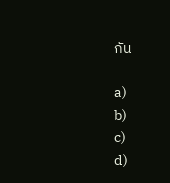กัน

a)
b)
c)
d)